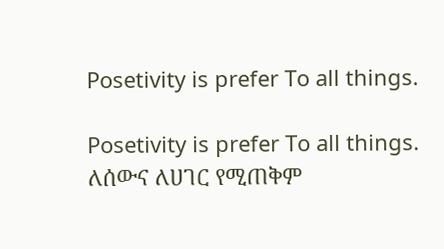Posetivity is prefer To all things.

Posetivity is prefer To all things. ለሰውና ለሀገር የሚጠቅም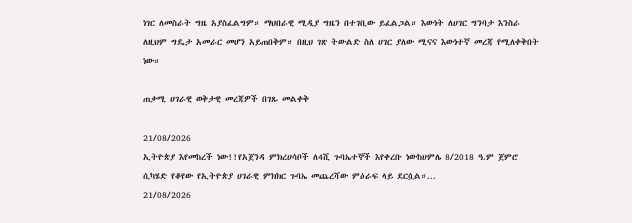ነገር ለመስራት ግዜ አያስፈልግም። ማህበራዊ ሚዲያ ግዜን በተገቢው ይፈልጋል። እውነት ለሀገር ግንባታ እንስራ ለዚህም ግዴታ አመራር መሆን አይጠበቅም። በዚህ ገጽ ትውልድ ስለ ሀገር ያለው ሚናና እውነተኛ መረጃ የሚለቀቅበት ነው።

ጠቃሚ ሀገራዊ ወቅታዊ መረጃዎች በገጹ መልቀቅ

21/08/2026
ኢትዮጵያ እየመከረች ነው!!የአጀንዳ ምክረሀሳቦች ለ4ሺ ጉባኤተኞች እየቀረቡ ነውከሀምሌ 8/2018 ዓ.ም ጀምሮ ሲካሄድ የቆየው የኢትዮጵያ ሀገራዊ ምክክር ጉባኤ መጨረሻው ምዕራፍ ላይ ደርሷል።...
21/08/2026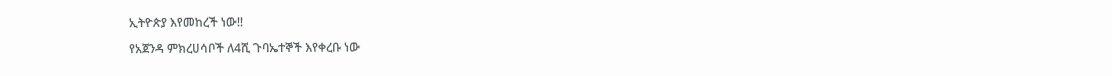ኢትዮጵያ እየመከረች ነው!!

የአጀንዳ ምክረሀሳቦች ለ4ሺ ጉባኤተኞች እየቀረቡ ነው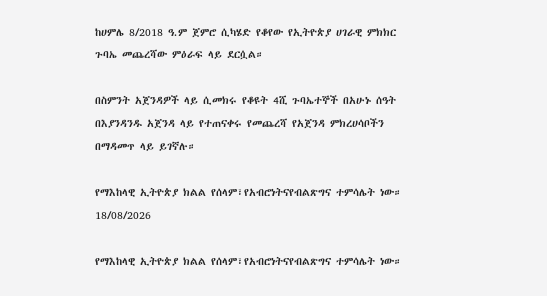ከሀምሌ 8/2018 ዓ.ም ጀምሮ ሲካሄድ የቆየው የኢትዮጵያ ሀገራዊ ምክክር ጉባኤ መጨረሻው ምዕራፍ ላይ ደርሷል።

በስምንት አጀንዳዎች ላይ ሲመክሩ የቆዩት 4ሺ ጉባኤተኞች በአሁኑ ሰዓት በእያንዳንዱ አጀንዳ ላይ የተጠናቀሩ የመጨረሻ የአጀንዳ ምክረሀሳቦችን በማዳመጥ ላይ ይገኛሉ።

የማእከላዊ ኢትዮጵያ ክልል የሰላም፣የአብሮነትናየብልጽግና ተምሳሌት ነው።
18/08/2026

የማእከላዊ ኢትዮጵያ ክልል የሰላም፣የአብሮነትናየብልጽግና ተምሳሌት ነው።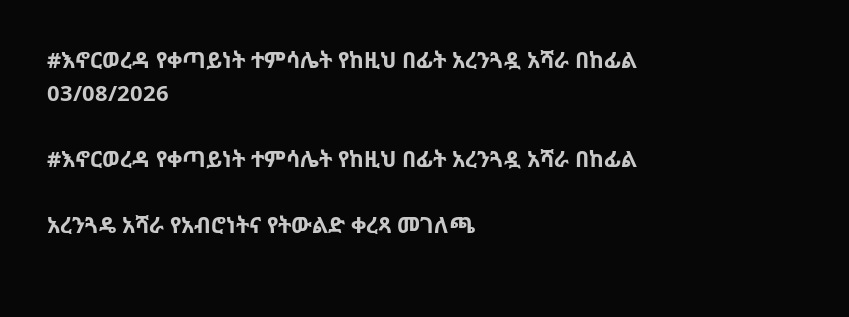#እኖርወረዳ የቀጣይነት ተምሳሌት የከዚህ በፊት አረንጓዷ አሻራ በከፊል
03/08/2026

#እኖርወረዳ የቀጣይነት ተምሳሌት የከዚህ በፊት አረንጓዷ አሻራ በከፊል

አረንጓዴ አሻራ የአብሮነትና የትውልድ ቀረጻ መገለጫ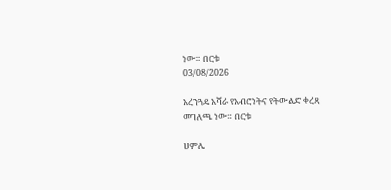ነው። በርቱ
03/08/2026

አረንጓዴ አሻራ የአብሮነትና የትውልድ ቀረጻ መገለጫ ነው። በርቱ

ሀምሌ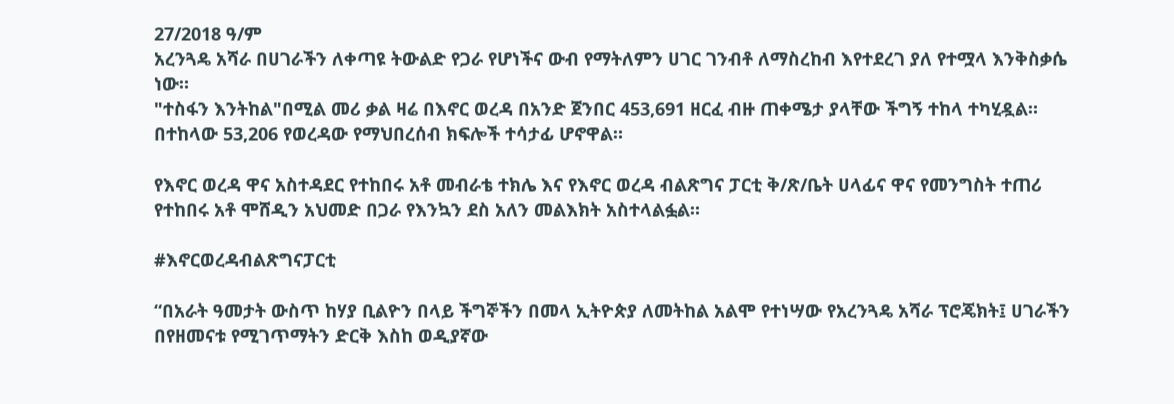27/2018 ዓ/ም
አረንጓዴ አሻራ በሀገራችን ለቀጣዩ ትውልድ የጋራ የሆነችና ውብ የማትለምን ሀገር ገንብቶ ለማስረከብ እየተደረገ ያለ የተሟላ እንቅስቃሴ ነው።
"ተስፋን እንትከል"በሚል መሪ ቃል ዛሬ በእኖር ወረዳ በአንድ ጀንበር 453,691 ዘርፈ ብዙ ጠቀሜታ ያላቸው ችግኝ ተከላ ተካሂዷል። በተከላው 53,206 የወረዳው የማህበረሰብ ክፍሎች ተሳታፊ ሆኖዋል።

የእኖር ወረዳ ዋና አስተዳደር የተከበሩ አቶ መብራቴ ተክሌ እና የእኖር ወረዳ ብልጽግና ፓርቲ ቅ/ጽ/ቤት ሀላፊና ዋና የመንግስት ተጠሪ የተከበሩ አቶ ሞሸዲን አህመድ በጋራ የእንኳን ደስ አለን መልእክት አስተላልፏል።

#እኖርወረዳብልጽግናፓርቲ

“በአራት ዓመታት ውስጥ ከሃያ ቢልዮን በላይ ችግኞችን በመላ ኢትዮጵያ ለመትከል አልሞ የተነሣው የአረንጓዴ አሻራ ፕሮጄክት፤ ሀገራችን በየዘመናቱ የሚገጥማትን ድርቅ እስከ ወዲያኛው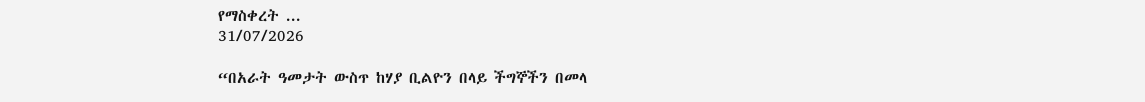የማስቀረት ...
31/07/2026

“በአራት ዓመታት ውስጥ ከሃያ ቢልዮን በላይ ችግኞችን በመላ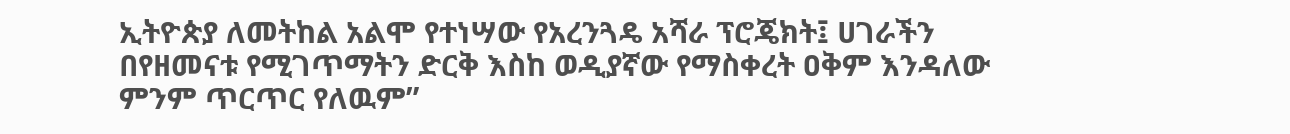ኢትዮጵያ ለመትከል አልሞ የተነሣው የአረንጓዴ አሻራ ፕሮጄክት፤ ሀገራችን በየዘመናቱ የሚገጥማትን ድርቅ እስከ ወዲያኛው የማስቀረት ዐቅም እንዳለው ምንም ጥርጥር የለዉም”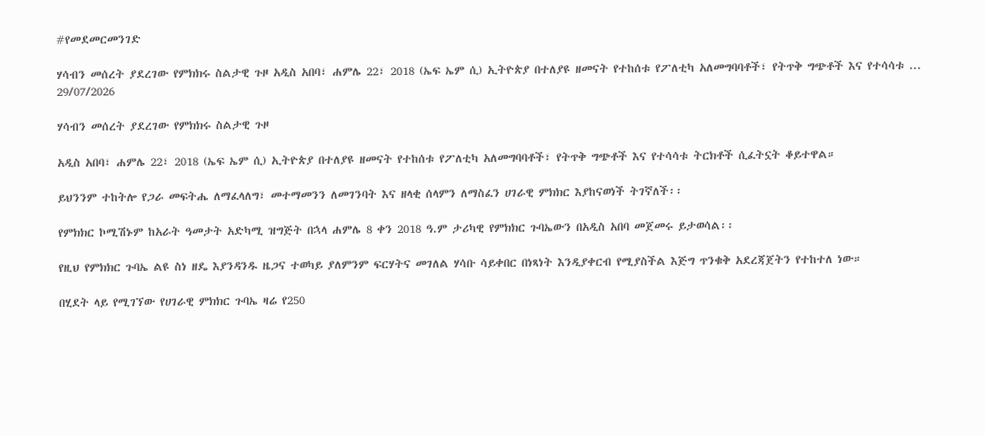#የመደመርመንገድ

ሃሳብን መሰረት ያደረገው የምክክሩ ስልታዊ ጉዞ አዲስ አበባ፣ ሐምሌ 22፣ 2018 (ኤፍ ኤም ሲ) ኢትዮጵያ በተለያዩ ዘመናት የተከሰቱ የፖለቲካ አለመግባባቶች፣ የትጥቅ ግጭቶች እና የተሳሳቱ ...
29/07/2026

ሃሳብን መሰረት ያደረገው የምክክሩ ስልታዊ ጉዞ

አዲስ አበባ፣ ሐምሌ 22፣ 2018 (ኤፍ ኤም ሲ) ኢትዮጵያ በተለያዩ ዘመናት የተከሰቱ የፖለቲካ አለመግባባቶች፣ የትጥቅ ግጭቶች እና የተሳሳቱ ትርክቶች ሲፈትኗት ቆይተዋል።

ይህንንም ተከትሎ የጋራ መፍትሔ ለማፈላለግ፣ መተማመንን ለመገንባት እና ዘላቂ ሰላምን ለማስፈን ሀገራዊ ምክክር እያከናወነች ትገኛለች፡፡

የምክክር ኮሚሽኑም ከአራት ዓመታት አድካሚ ዝግጅት በኋላ ሐምሌ 8 ቀን 2018 ዓ.ም ታሪካዊ የምክክር ጉባኤውን በአዲስ አበባ መጀመሩ ይታወሳል፡፡

የዚህ የምክክር ጉባኤ ልዩ ስነ ዘዴ እያንዳንዱ ዜጋና ተወካይ ያለምንም ፍርሃትና መገለል ሃሳቡ ሳይቀበር በነጻነት እንዲያቀርብ የሚያስችል እጅግ ጥንቁቅ አደረጃጀትን የተከተለ ነው።

በሂደት ላይ የሚገኘው የሀገራዊ ምክክር ጉባኤ ዛሬ የ250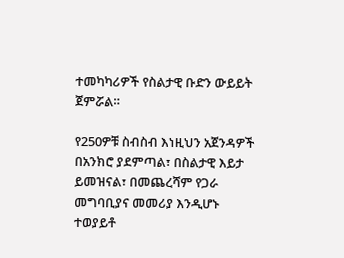ተመካካሪዎች የስልታዊ ቡድን ውይይት ጀምሯል።

የ250ዎቹ ስብስብ እነዚህን አጀንዳዎች በአንክሮ ያደምጣል፣ በስልታዊ እይታ ይመዝናል፣ በመጨረሻም የጋራ መግባቢያና መመሪያ እንዲሆኑ ተወያይቶ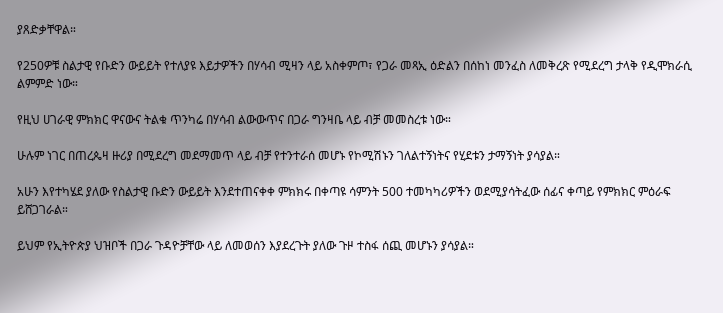ያጸድቃቸዋል።

የ250ዎቹ ስልታዊ የቡድን ውይይት የተለያዩ እይታዎችን በሃሳብ ሚዛን ላይ አስቀምጦ፣ የጋራ መጻኢ ዕድልን በሰከነ መንፈስ ለመቅረጽ የሚደረግ ታላቅ የዲሞክራሲ ልምምድ ነው።

የዚህ ሀገራዊ ምክክር ዋናውና ትልቁ ጥንካሬ በሃሳብ ልውውጥና በጋራ ግንዛቤ ላይ ብቻ መመስረቱ ነው።

ሁሉም ነገር በጠረጴዛ ዙሪያ በሚደረግ መደማመጥ ላይ ብቻ የተንተራሰ መሆኑ የኮሚሽኑን ገለልተኝነትና የሂደቱን ታማኝነት ያሳያል።

አሁን እየተካሄደ ያለው የስልታዊ ቡድን ውይይት እንደተጠናቀቀ ምክክሩ በቀጣዩ ሳምንት 500 ተመካካሪዎችን ወደሚያሳትፈው ሰፊና ቀጣይ የምክክር ምዕራፍ ይሸጋገራል።

ይህም የኢትዮጵያ ህዝቦች በጋራ ጉዳዮቻቸው ላይ ለመወሰን እያደረጉት ያለው ጉዞ ተስፋ ሰጪ መሆኑን ያሳያል።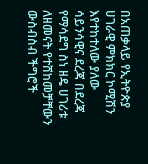በአጠቃላይ የኢትዮጵያ ሀገራዊ ምክክር ኮሚሽን እየተከተለው ያለው ሳይንሳዊና ደረጃ በደረጃ የማሳደግ ስነ ዘዴ ሀገሪቱ ለዘመናት የተሸከመቻቸውን ውስብስብ ችግሮች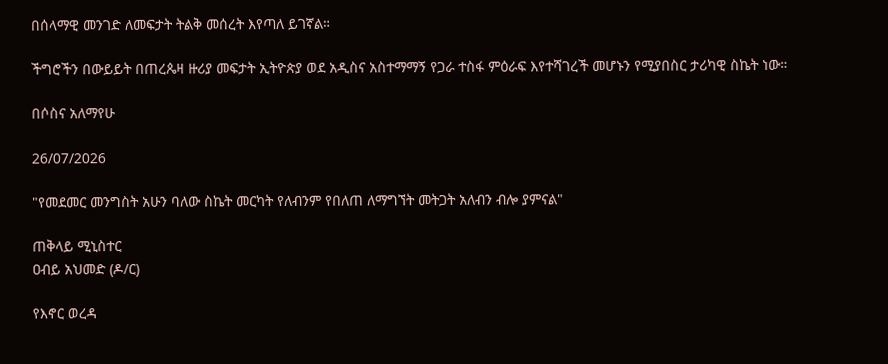በሰላማዊ መንገድ ለመፍታት ትልቅ መሰረት እየጣለ ይገኛል።

ችግሮችን በውይይት በጠረጴዛ ዙሪያ መፍታት ኢትዮጵያ ወደ አዲስና አስተማማኝ የጋራ ተስፋ ምዕራፍ እየተሻገረች መሆኑን የሚያበስር ታሪካዊ ስኬት ነው።

በሶስና አለማየሁ

26/07/2026

"የመደመር መንግስት አሁን ባለው ስኬት መርካት የለብንም የበለጠ ለማግኘት መትጋት አለብን ብሎ ያምናል"

ጠቅላይ ሚኒስተር
ዐብይ አህመድ (ዶ/ር)

የእኖር ወረዳ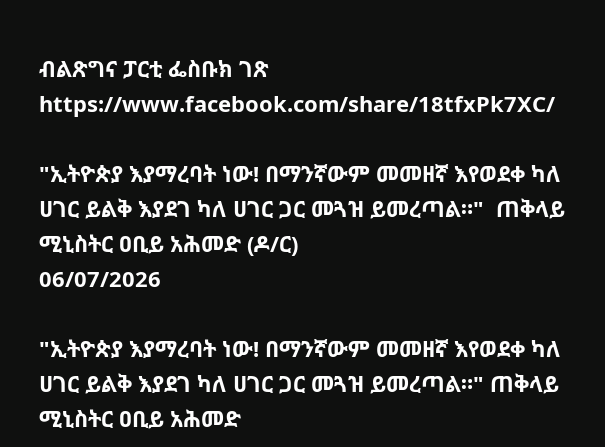ብልጽግና ፓርቲ ፌስቡክ ገጽ
https://www.facebook.com/share/18tfxPk7XC/

"ኢትዮጵያ እያማረባት ነው! በማንኛውም መመዘኛ እየወደቀ ካለ ሀገር ይልቅ እያደገ ካለ ሀገር ጋር መጓዝ ይመረጣል።"  ጠቅላይ ሚኒስትር ዐቢይ አሕመድ (ዶ/ር)
06/07/2026

"ኢትዮጵያ እያማረባት ነው! በማንኛውም መመዘኛ እየወደቀ ካለ ሀገር ይልቅ እያደገ ካለ ሀገር ጋር መጓዝ ይመረጣል።" ጠቅላይ ሚኒስትር ዐቢይ አሕመድ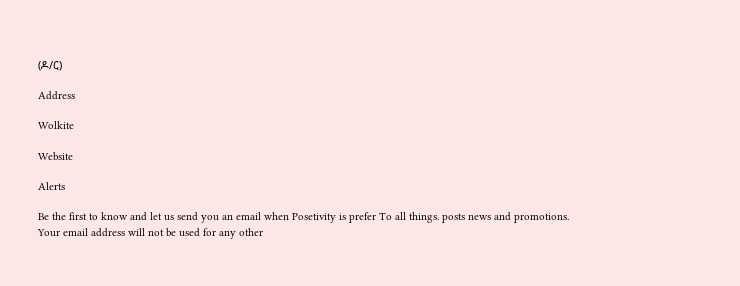(ዶ/ር)

Address

Wolkite

Website

Alerts

Be the first to know and let us send you an email when Posetivity is prefer To all things. posts news and promotions. Your email address will not be used for any other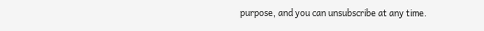purpose, and you can unsubscribe at any time.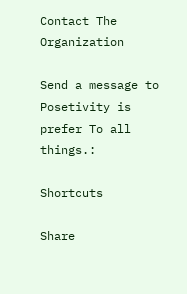Contact The Organization

Send a message to Posetivity is prefer To all things.:

Shortcuts

Share